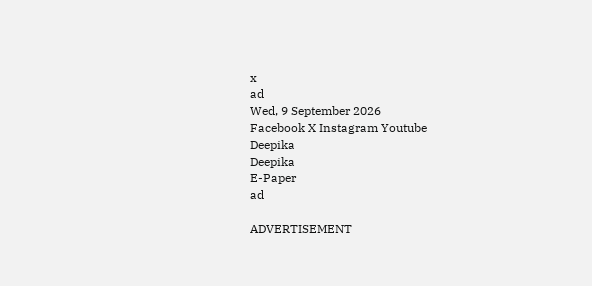x
ad
Wed, 9 September 2026
Facebook X Instagram Youtube
Deepika
Deepika
E-Paper
ad

ADVERTISEMENT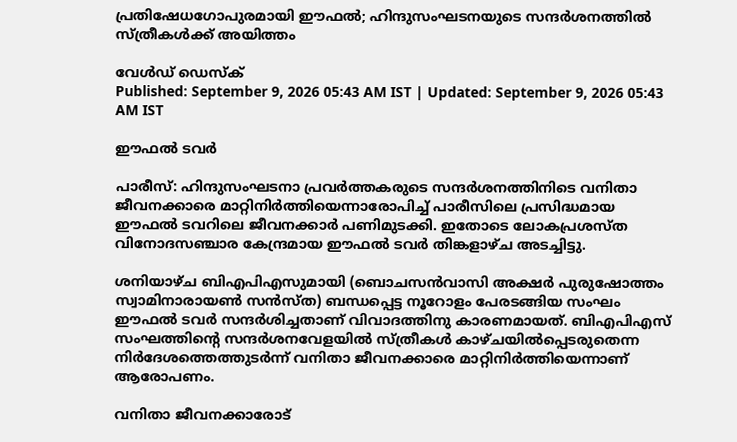പ്രതിഷേധഗോപുരമായി ഈഫൽ; ഹിന്ദുസംഘടനയുടെ സന്ദർശനത്തിൽ സ്ത്രീകൾക്ക് അയിത്തം

വേൾഡ് ഡെസ്ക്
Published: September 9, 2026 05:43 AM IST | Updated: September 9, 2026 05:43 AM IST

ഈഫൽ ടവർ

പാരീസ്: ഹിന്ദുസംഘടനാ പ്രവർത്തകരുടെ സന്ദർശനത്തിനിടെ വനിതാ ജീവനക്കാരെ മാറ്റിനിർത്തിയെന്നാരോപിച്ച് പാരീസിലെ പ്രസിദ്ധമായ ഈഫൽ ടവറിലെ ജീവനക്കാർ പണിമുടക്കി. ഇതോടെ ലോകപ്രശസ്ത വിനോദസഞ്ചാര കേന്ദ്രമായ ഈഫൽ ടവർ തിങ്കളാഴ്ച അടച്ചിട്ടു.

ശനിയാഴ്ച ബിഎപിഎസുമായി (ബൊചസൻവാസി അക്ഷർ പുരുഷോത്തം സ്വാമിനാരായൺ സൻസ്ത) ബന്ധപ്പെട്ട നൂറോളം പേരടങ്ങിയ സംഘം ഈഫൽ ടവർ സന്ദർശിച്ചതാണ് വിവാദത്തിനു കാരണമായത്. ബിഎപിഎസ് സംഘത്തിന്‍റെ സന്ദർശനവേളയിൽ സ്ത്രീകൾ കാഴ്ചയിൽപ്പെടരുതെന്ന നിർദേശത്തെത്തുടർന്ന് വനിതാ ജീവനക്കാരെ മാറ്റിനിർത്തിയെന്നാണ് ആരോപണം.

വനിതാ ജീവനക്കാരോട്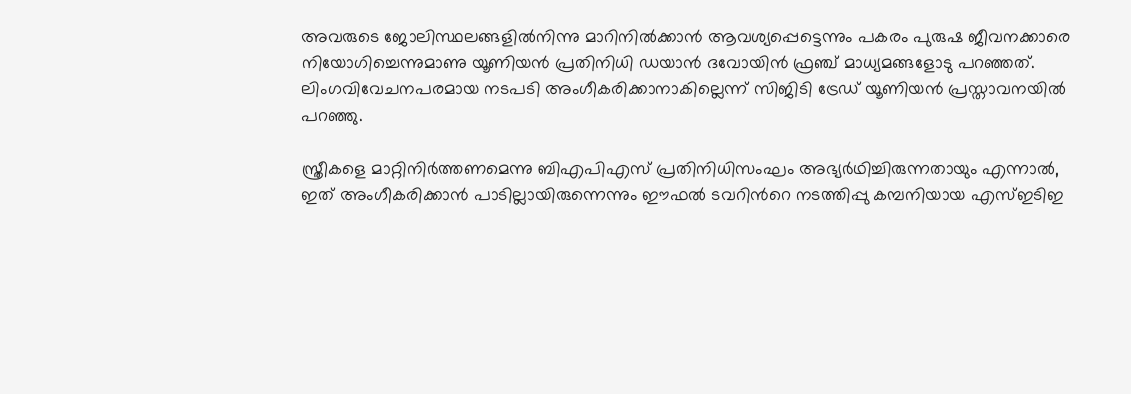അവരുടെ ജോലിസ്ഥലങ്ങളിൽനിന്നു മാറിനിൽക്കാൻ ആവശ്യപ്പെട്ടെന്നും പകരം പുരുഷ ജീവനക്കാരെ നിയോഗിച്ചെന്നുമാണു യൂണിയൻ പ്രതിനിധി ഡയാൻ ദവോയിൻ ഫ്രഞ്ച് മാധ്യമങ്ങളോടു പറഞ്ഞത്. ലിംഗവിവേചനപരമായ നടപടി അംഗീകരിക്കാനാകില്ലെന്ന് സിജിടി ട്രേഡ് യൂണിയൻ പ്രസ്താവനയിൽ പറഞ്ഞു.

സ്ത്രീകളെ മാറ്റിനിർത്തണമെന്നു ബിഎപിഎസ് പ്രതിനിധിസംഘം അഭ്യർഥിച്ചിരുന്നതായും എന്നാൽ, ഇത് അംഗീകരിക്കാൻ പാടില്ലായിരുന്നെന്നും ഈഫൽ ടവറിന്‍റെ നടത്തിപ്പു കമ്പനിയായ എസ്ഇടിഇ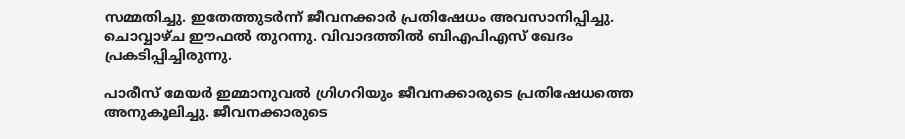സമ്മതിച്ചു. ഇതേത്തുടർന്ന് ജീവനക്കാർ പ്രതിഷേധം അവസാനിപ്പിച്ചു. ചൊവ്വാഴ്ച ഈഫൽ തുറന്നു. വിവാദത്തിൽ ബിഎപിഎസ് ഖേദം പ്രകടിപ്പിച്ചിരുന്നു.

പാരീസ് മേയർ ഇമ്മാനുവൽ ഗ്രിഗറിയും ജീവനക്കാരുടെ പ്രതിഷേധത്തെ അനുകൂലിച്ചു. ജീവനക്കാരുടെ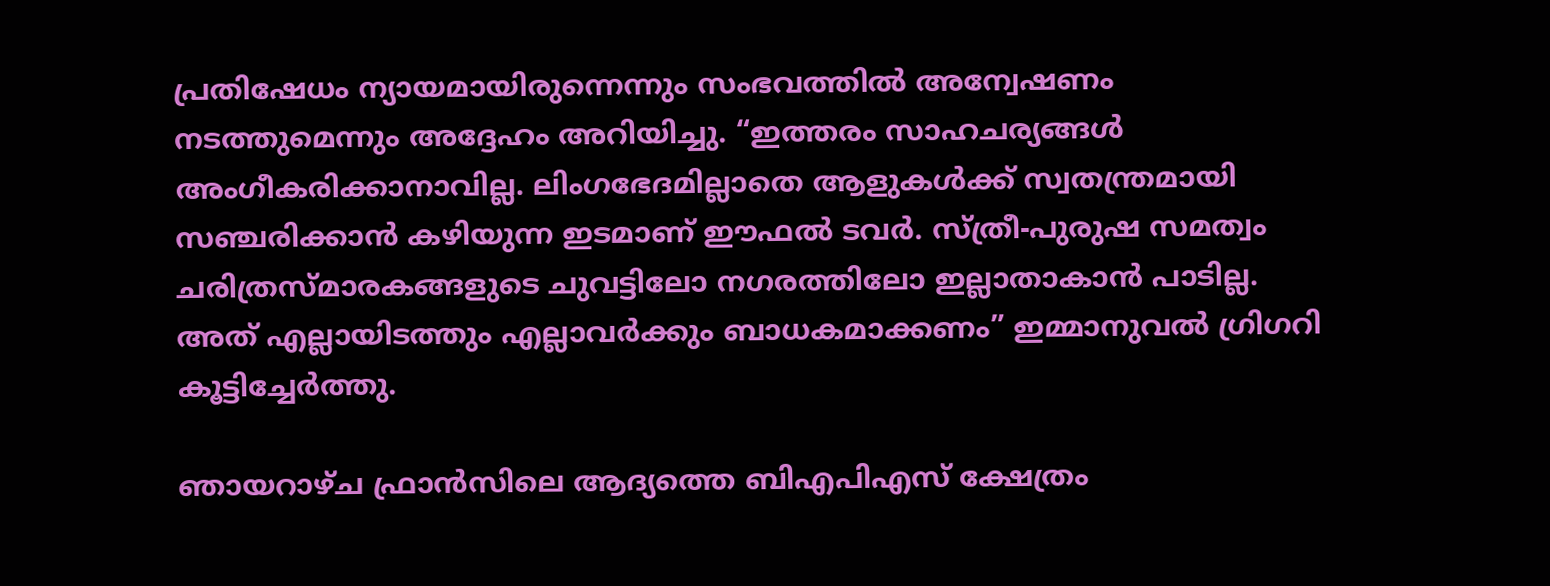പ്രതിഷേധം ന്യായമായിരുന്നെന്നും സംഭവത്തിൽ അന്വേഷണം നടത്തുമെന്നും അദ്ദേഹം അറിയിച്ചു. “ഇത്തരം സാഹചര്യങ്ങൾ അംഗീകരിക്കാനാവില്ല. ലിംഗഭേദമില്ലാതെ ആളുകൾക്ക് സ്വതന്ത്രമായി സഞ്ചരിക്കാൻ കഴിയുന്ന ഇടമാണ് ഈഫൽ ടവർ. സ്ത്രീ-പുരുഷ സമത്വം ചരിത്രസ്മാരകങ്ങളുടെ ചുവട്ടിലോ നഗരത്തിലോ ഇല്ലാതാകാൻ പാടില്ല. അത് എല്ലായിടത്തും എല്ലാവർക്കും ബാധകമാക്കണം” ഇമ്മാനുവൽ ഗ്രിഗറി കൂട്ടിച്ചേർത്തു.

ഞായറാഴ്ച ഫ്രാൻസിലെ ആദ്യത്തെ ബിഎപിഎസ് ക്ഷേത്രം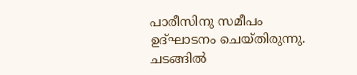പാരീസിനു സമീപം ഉദ്ഘാടനം ചെയ്തിരുന്നു. ചടങ്ങിൽ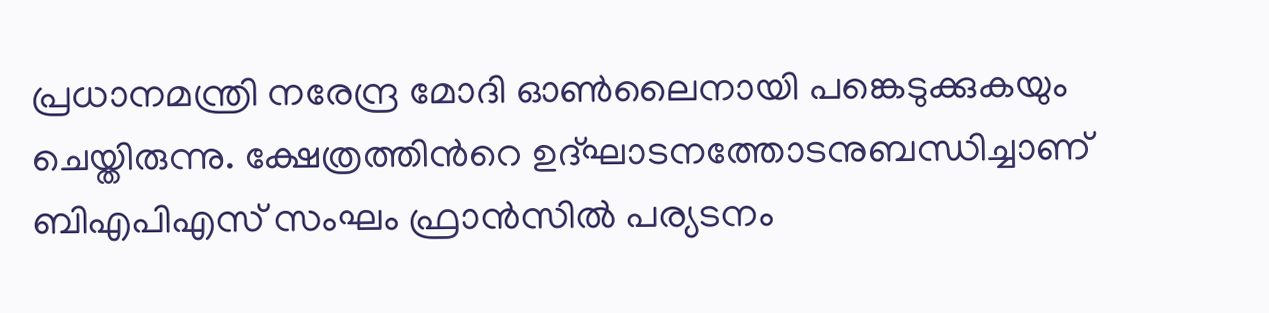പ്രധാനമന്ത്രി നരേന്ദ്ര മോദി ഓൺലൈനായി പങ്കെടുക്കുകയും ചെയ്തിരുന്നു. ക്ഷേത്രത്തിന്‍റെ ഉദ്ഘാടനത്തോടനുബന്ധിച്ചാണ് ബിഎപിഎസ് സംഘം ഫ്രാൻസിൽ പര്യടനം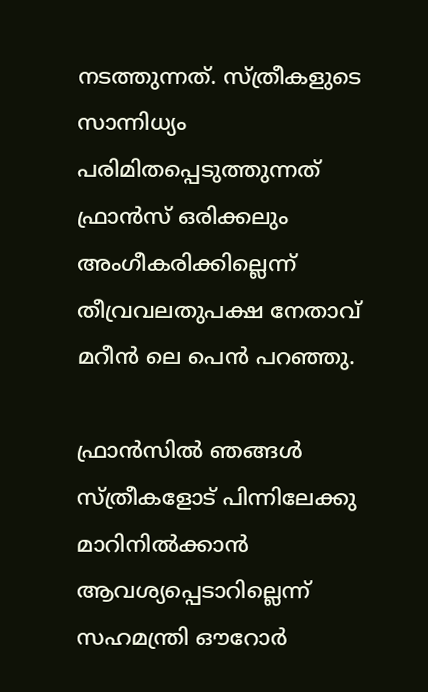നടത്തുന്നത്. സ്ത്രീകളുടെ സാന്നിധ്യം പരിമിതപ്പെടുത്തുന്നത് ഫ്രാൻസ് ഒരിക്കലും അംഗീകരിക്കില്ലെന്ന് തീവ്രവലതുപക്ഷ നേതാവ് മറീൻ ലെ പെൻ പറഞ്ഞു.

ഫ്രാൻസിൽ ഞങ്ങൾ സ്ത്രീകളോട് പിന്നിലേക്കു മാറിനിൽക്കാൻ ആവശ്യപ്പെടാറില്ലെന്ന് സഹമന്ത്രി ഔറോർ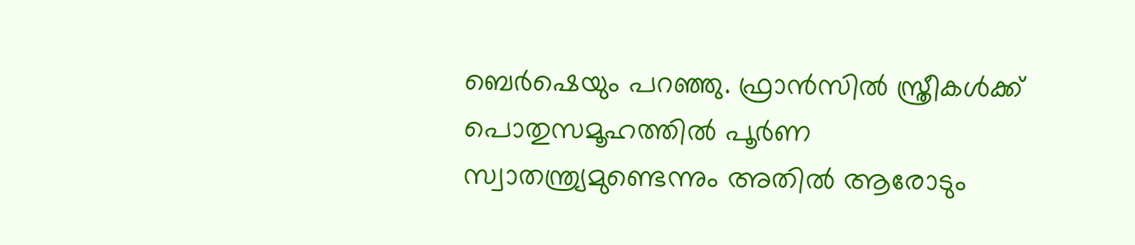ബെർഷെയും പറ‍ഞ്ഞു. ഫ്രാൻസിൽ സ്ത്രീകൾക്ക് പൊതുസമൂഹത്തിൽ പൂർണ സ്വാതന്ത്ര്യമുണ്ടെന്നും അതിൽ ആരോടും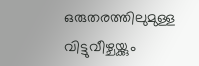ഒരുതരത്തിലുമുള്ള വിട്ടുവീഴ്ചയ്ക്കും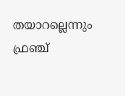തയാറല്ലെന്നും ഫ്രഞ്ച്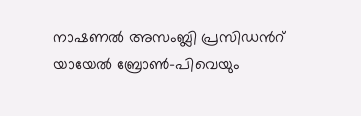നാഷണൽ അസംബ്ലി പ്രസിഡന്‍റ് യായേൽ ബ്രോൺ-പിവെയും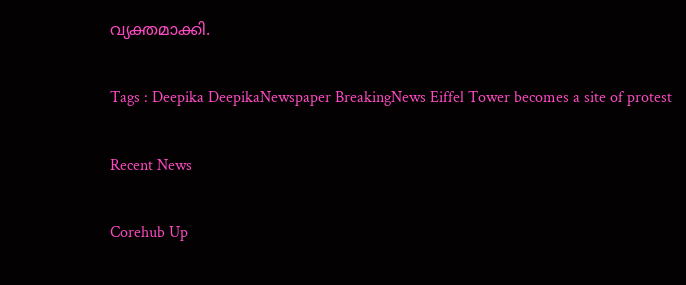വ്യക്തമാക്കി.

Tags : Deepika DeepikaNewspaper BreakingNews Eiffel Tower becomes a site of protest

Recent News

Corehub Up